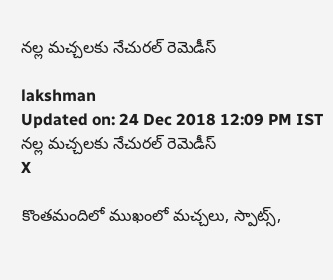నల్ల మచ్చలకు నేచురల్ రెమెడీస్

lakshman
Updated on: 24 Dec 2018 12:09 PM IST
నల్ల మచ్చలకు నేచురల్ రెమెడీస్
X

కొంతమందిలో ముఖంలో మచ్చలు, స్పాట్స్,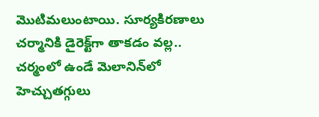మొటిమలుంటాయి. సూర్యకిరణాలు చర్మానికి డైరెక్ట్‌గా తాకడం వల్ల.. చర్మంలో ఉండే మెలానిన్‌లో హెచ్చుతగ్గులు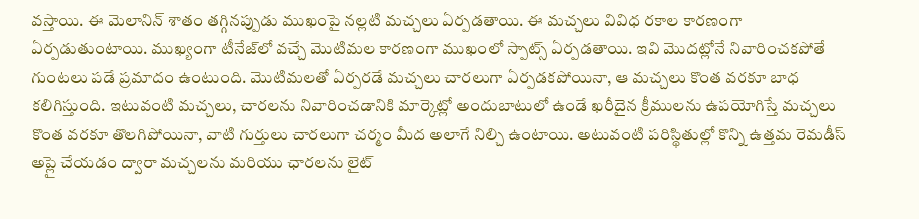వస్తాయి. ఈ మెలానిన్ శాతం తగ్గినప్పుడు ముఖంపై నల్లటి మచ్చలు ఏర్పడతాయి. ఈ మచ్చలు వివిధ రకాల కారణంగా ఏర్పడుతుంటాయి. ముఖ్యంగా టీనేజ్‌లో వచ్చే మొటిమల కారణంగా ముఖంలో స్పాట్స్ ఏర్పడతాయి. ఇవి మొదట్లోనే నివారించకపోతే గుంటలు పడే ప్రమాదం ఉంటుంది. మొటిమలతో ఏర్పరడే మచ్చలు చారలుగా ఏర్పడకపోయినా, ఆ మచ్చలు కొంత వరకూ బాధ కలిగిస్తుంది. ఇటువంటి మచ్చలు, చారలను నివారించడానికి మార్కెట్లో అందుబాటులో ఉండే ఖరీదైన క్రీములను ఉపయోగిస్తే మచ్చలు కొంత వరకూ తొలగిపోయినా, వాటి గుర్తులు చారలుగా చర్మం మీద అలాగే నిల్చి ఉంటాయి. అటువంటి పరిస్థితుల్లో కొన్ని ఉత్తమ రెమడీస్ అప్లై చేయడం ద్వారా మచ్చలను మరియు ఛారలను లైట్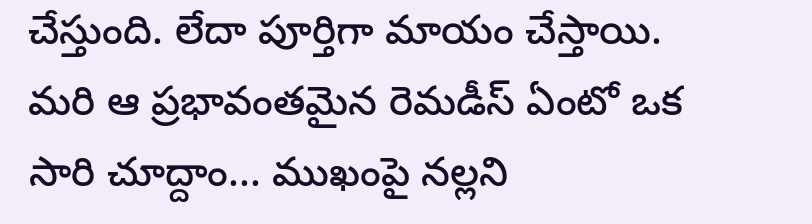చేస్తుంది. లేదా పూర్తిగా మాయం చేస్తాయి. మరి ఆ ప్రభావంతమైన రెమడీస్ ఏంటో ఒక సారి చూద్దాం... ముఖంపై నల్లని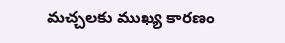మచ్చలకు ముఖ్య కారణం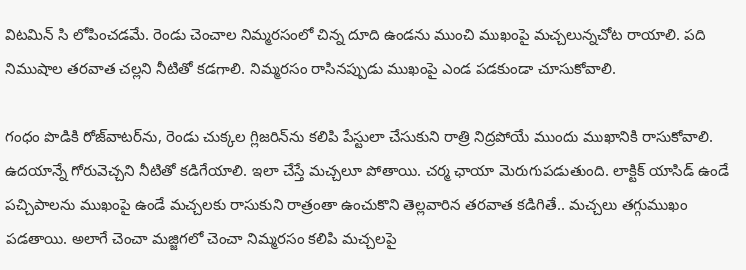విటమిన్ సి లోపించడమే. రెండు చెంచాల నిమ్మరసంలో చిన్న దూది ఉండను ముంచి ముఖంపై మచ్చలున్నచోట రాయాలి. పది నిముషాల తరవాత చల్లని నీటితో కడగాలి. నిమ్మరసం రాసినప్పుడు ముఖంపై ఎండ పడకుండా చూసుకోవాలి.

గంధం పొడికి రోజ్‌వాటర్‌ను, రెండు చుక్కల గ్లిజరిన్‌ను కలిపి పేస్టులా చేసుకుని రాత్రి నిద్రపోయే ముందు ముఖానికి రాసుకోవాలి. ఉదయాన్నే గోరువెచ్చని నీటితో కడిగేయాలి. ఇలా చేస్తే మచ్చలూ పోతాయి. చర్మ ఛాయా మెరుగుపడుతుంది. లాక్టిక్ యాసిడ్ ఉండే పచ్చిపాలను ముఖంపై ఉండే మచ్చలకు రాసుకుని రాత్రంతా ఉంచుకొని తెల్లవారిన తరవాత కడిగితే.. మచ్చలు తగ్గుముఖం పడతాయి. అలాగే చెంచా మజ్జిగలో చెంచా నిమ్మరసం కలిపి మచ్చలపై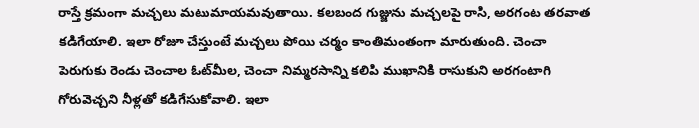రాస్తే క్రమంగా మచ్చలు మటుమాయమవుతాయి. కలబంద గుజ్జును మచ్చలపై రాసి, అరగంట తరవాత కడిగేయాలి. ఇలా రోజూ చేస్తుంటే మచ్చలు పోయి చర్మం కాంతిమంతంగా మారుతుంది. చెంచా పెరుగుకు రెండు చెంచాల ఓట్‌మీల, చెంచా నిమ్మరసాన్ని కలిపి ముఖానికి రాసుకుని అరగంటాగి గోరువెచ్చని నీళ్లతో కడిగేసుకోవాలి. ఇలా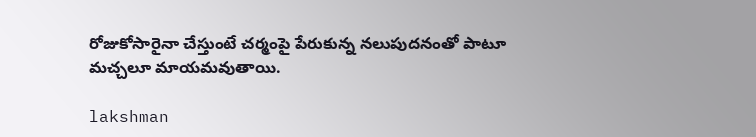రోజుకోసారైనా చేస్తుంటే చర్మంపై పేరుకున్న నలుపుదనంతో పాటూ మచ్చలూ మాయమవుతాయి.

lakshman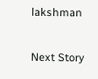lakshman

Next Story